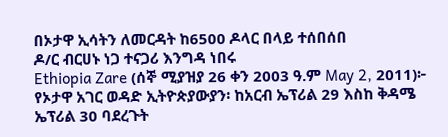በኦታዋ ኢሳትን ለመርዳት ከ6500 ዶላር በላይ ተሰበሰበ
ዶ/ር ብርሀኑ ነጋ ተናጋሪ እንግዳ ነበሩ
Ethiopia Zare (ሰኞ ሚያዝያ 26 ቀን 2003 ዓ.ም May 2, 2011)፦ የኦታዋ አገር ወዳድ ኢትዮጵያውያን፡ ከአርብ ኤፕሪል 29 እስከ ቅዳሜ ኤፕሪል 30 ባደረጉት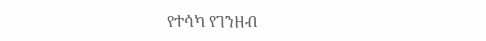የተሳካ የገንዘብ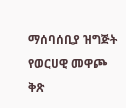ማሰባሰቢያ ዝግጅት የወርሀዊ መዋጮ ቅጽ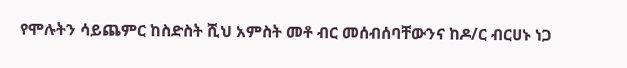የሞሉትን ሳይጨምር ከስድስት ሺህ አምስት መቶ ብር መሰብሰባቸውንና ከዶ/ር ብርሀኑ ነጋ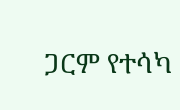ጋርም የተሳካ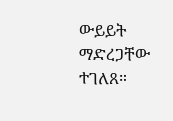ውይይት ማድረጋቸው ተገለጸ።